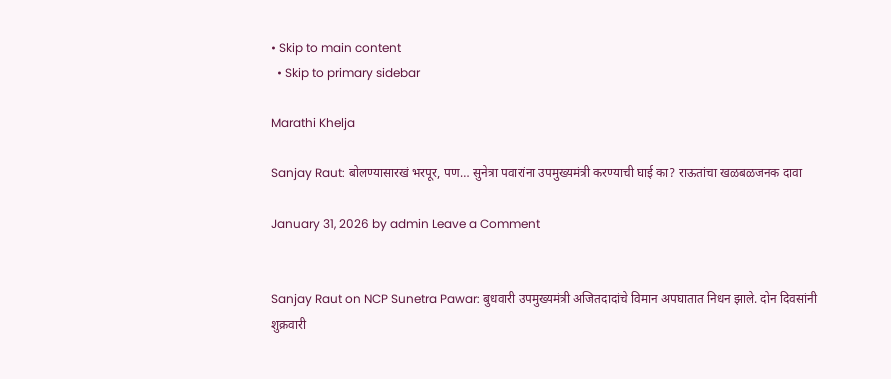• Skip to main content
  • Skip to primary sidebar

Marathi Khelja

Sanjay Raut: बोलण्यासारखं भरपूर, पण… सुनेत्रा पवारांना उपमुख्यमंत्री करण्याची घाई का? राऊतांचा खळबळजनक दावा

January 31, 2026 by admin Leave a Comment


Sanjay Raut on NCP Sunetra Pawar: बुधवारी उपमुख्यमंत्री अजितदादांचे विमान अपघातात निधन झाले. दोन दिवसांनी शुक्रवारी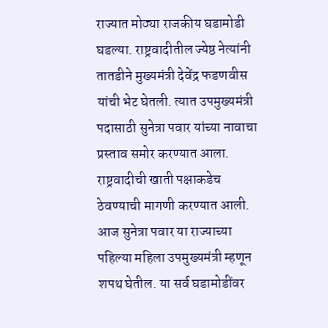राज्यात मोठ्या राजकीय घडामोडी घडल्या. राष्ट्रवादीतील ज्येष्ठ नेत्यांनी तातडीने मुख्यमंत्री देवेंद्र फडणवीस यांची भेट घेतली. त्यात उपमुख्यमंत्री पदासाठी सुनेत्रा पवार यांच्या नावाचा प्रस्ताव समोर करण्यात आला. राष्ट्रवादीची खाती पक्षाकडेच ठेवण्याची मागणी करण्यात आली. आज सुनेत्रा पवार या राज्याच्या पहिल्या महिला उपमुख्यमंत्री म्हणून शपथ घेतील. या सर्व घडामोडींवर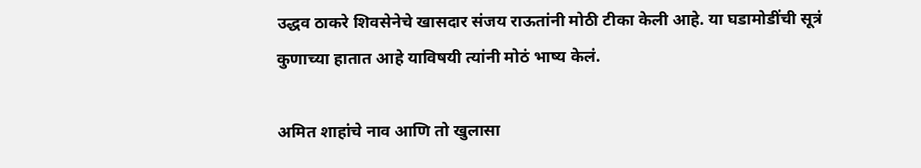उद्धव ठाकरे शिवसेनेचे खासदार संजय राऊतांनी मोठी टीका केली आहे. या घडामोडींची सूत्रं कुणाच्या हातात आहे याविषयी त्यांनी मोठं भाष्य केलं.

अमित शाहांचे नाव आणि तो खुलासा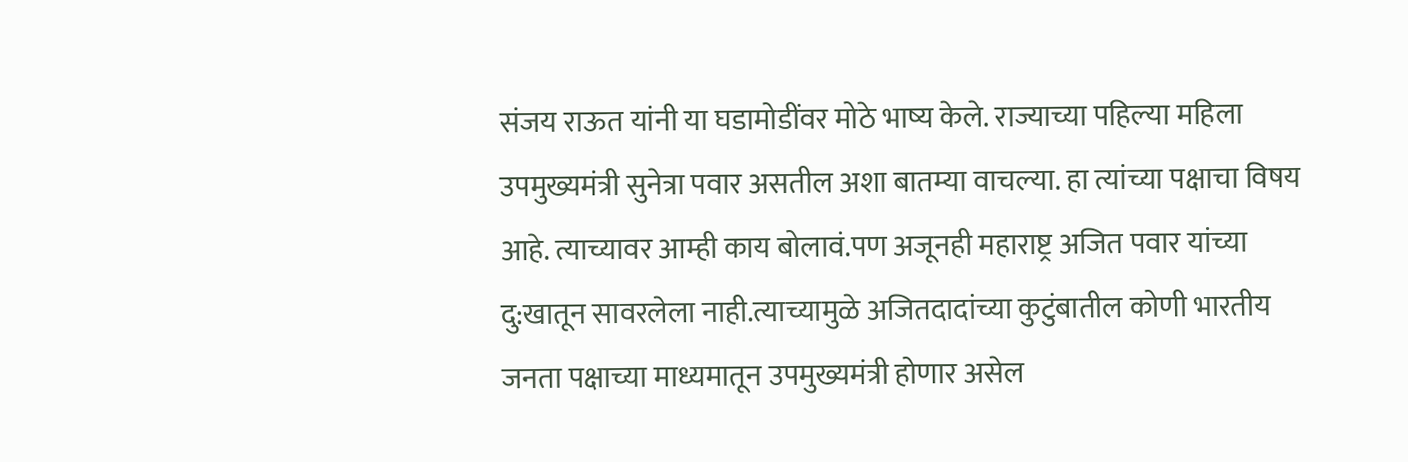संजय राऊत यांनी या घडामोडींवर मोठे भाष्य केले. राज्याच्या पहिल्या महिला उपमुख्यमंत्री सुनेत्रा पवार असतील अशा बातम्या वाचल्या. हा त्यांच्या पक्षाचा विषय आहे. त्याच्यावर आम्ही काय बोलावं.पण अजूनही महाराष्ट्र अजित पवार यांच्या दु:खातून सावरलेला नाही.त्याच्यामुळे अजितदादांच्या कुटुंबातील कोणी भारतीय जनता पक्षाच्या माध्यमातून उपमुख्यमंत्री होणार असेल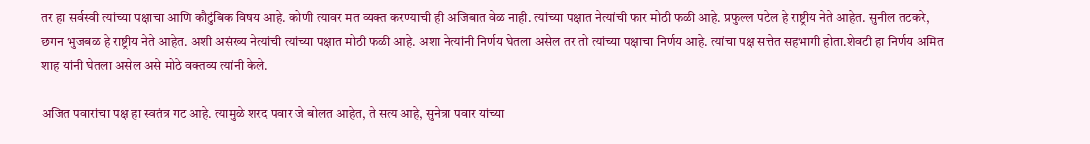तर हा सर्वस्वी त्यांच्या पक्षाचा आणि कौटुंबिक विषय आहे. कोणी त्यावर मत व्यक्त करण्याची ही अजिबात वेळ नाही. त्यांच्या पक्षात नेत्यांची फार मोठी फळी आहे. प्रफुल्ल पटेल हे राष्ट्रीय नेते आहेत. सुनील तटकरे, छगन भुजबळ हे राष्ट्रीय नेते आहेत. अशी असंख्य नेत्यांची त्यांच्या पक्षात मोठी फळी आहे. अशा नेत्यांनी निर्णय घेतला असेल तर तो त्यांच्या पक्षाचा निर्णय आहे. त्यांचा पक्ष सत्तेत सहभागी होता.शेवटी हा निर्णय अमित शाह यांनी घेतला असेल असे मोठे वक्तव्य त्यांनी केले.

अजित पवारांचा पक्ष हा स्वतंत्र गट आहे. त्यामुळे शरद पवार जे बोलत आहेत, ते सत्य आहे, सुनेत्रा पवार यांच्या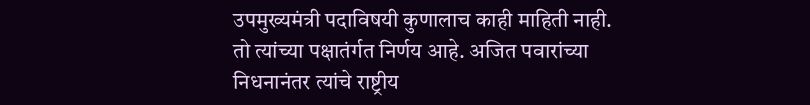उपमुख्यमंत्री पदाविषयी कुणालाच काही माहिती नाही. तो त्यांच्या पक्षातंर्गत निर्णय आहे. अजित पवारांच्या निधनानंतर त्यांचे राष्ट्रीय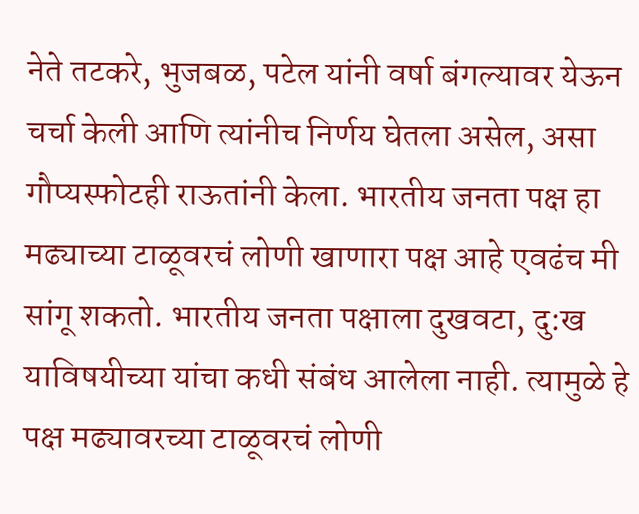नेते तटकरे, भुजबळ, पटेल यांनी वर्षा बंगल्यावर येऊन चर्चा केली आणि त्यांनीच निर्णय घेतला असेल, असा गौप्यस्फोटही राऊतांनी केला. भारतीय जनता पक्ष हा मढ्याच्या टाळूवरचं लोणी खाणारा पक्ष आहे एवढंच मी सांगू शकतो. भारतीय जनता पक्षाला दुखवटा, दु:ख याविषयीच्या यांचा कधी संबंध आलेला नाही. त्यामुळे हे पक्ष मढ्यावरच्या टाळूवरचं लोणी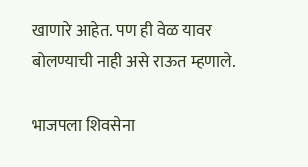खाणारे आहेत. पण ही वेळ यावर बोलण्याची नाही असे राऊत म्हणाले.

भाजपला शिवसेना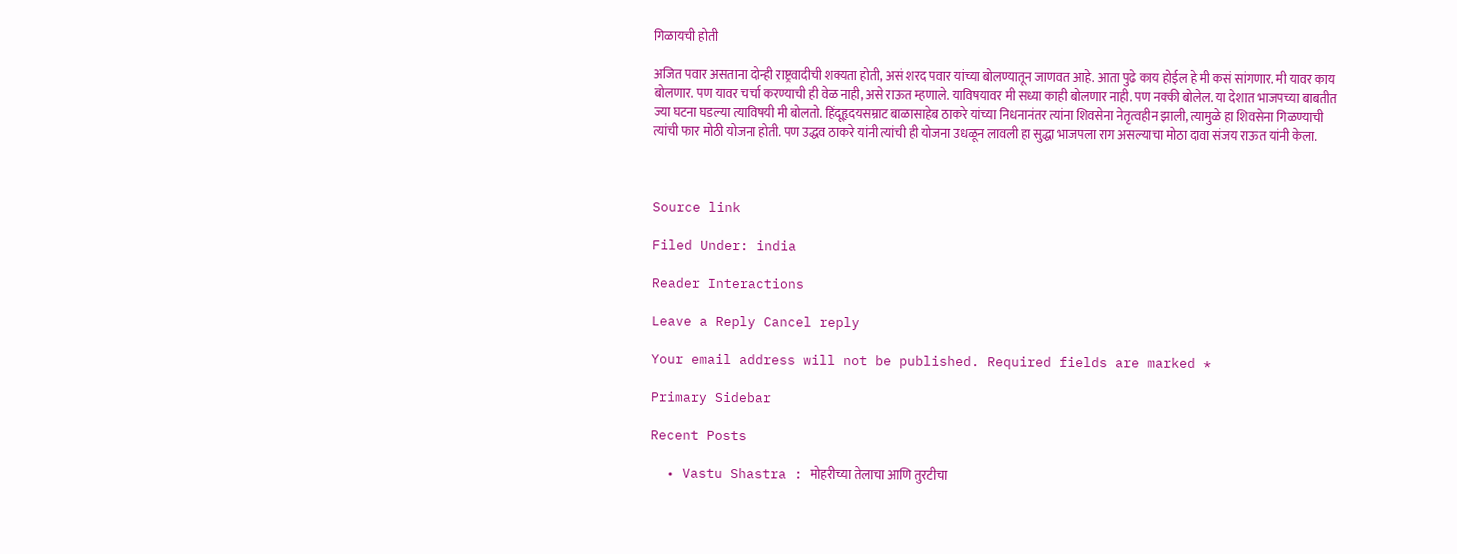गिळायची होती

अजित पवार असताना दोन्ही राष्ट्रवादीची शक्यता होती, असं शरद पवार यांच्या बोलण्यातून जाणवत आहे. आता पुढे काय होईल हे मी कसं सांगणार. मी यावर काय बोलणार. पण यावर चर्चा करण्याची ही वेळ नाही, असे राऊत म्हणाले. याविषयावर मी सध्या काही बोलणार नाही. पण नक्की बोलेल. या देशात भाजपच्या बाबतीत ज्या घटना घडल्या त्याविषयी मी बोलतो. हिंदूहृदयसम्राट बाळासाहेब ठाकरे यांच्या निधनानंतर त्यांना शिवसेना नेतृत्वहीन झाली, त्यामुळे हा शिवसेना गिळण्याची त्यांची फार मोठी योजना होती. पण उद्धव ठाकरे यांनी त्यांची ही योजना उधळून लावली हा सुद्धा भाजपला राग असल्याचा मोठा दावा संजय राऊत यांनी केला.



Source link

Filed Under: india

Reader Interactions

Leave a Reply Cancel reply

Your email address will not be published. Required fields are marked *

Primary Sidebar

Recent Posts

  • Vastu Shastra : मोहरीच्या तेलाचा आणि तुरटीचा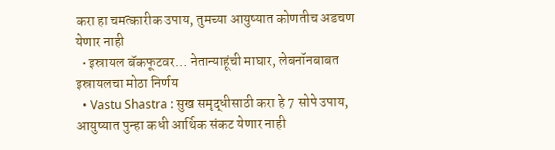करा हा चमत्कारीक उपाय, तुमच्या आयुष्यात कोणतीच अडचण येणार नाही
  • इस्रायल बॅकफूटवर… नेतान्याहूंची माघार, लेबनॉनबाबत इस्रायलचा मोठा निर्णय
  • Vastu Shastra : सुख समृद्धीसाठी करा हे 7 सोपे उपाय, आयुष्यात पुन्हा कधी आर्थिक संकट येणार नाही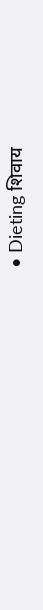• Dieting शिवाय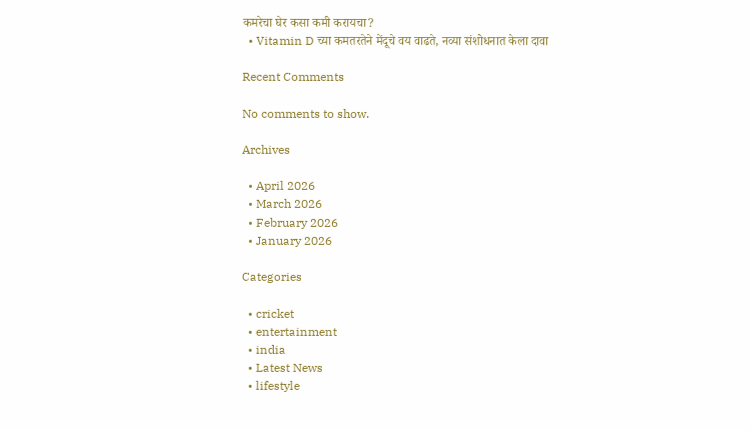कमरेचा घेर कसा कमी करायचा?
  • Vitamin D च्या कमतरतेने मेंदूचे वय वाढते, नव्या संशोधनात केला दावा

Recent Comments

No comments to show.

Archives

  • April 2026
  • March 2026
  • February 2026
  • January 2026

Categories

  • cricket
  • entertainment
  • india
  • Latest News
  • lifestyle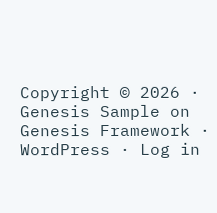Copyright © 2026 · Genesis Sample on Genesis Framework · WordPress · Log in